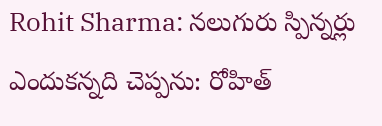Rohit Sharma: నలుగురు స్పిన్నర్లు ఎందుకన్నది చెప్పను: రోహిత్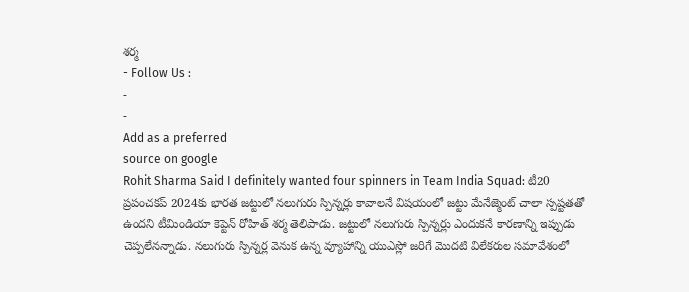శర్మ
- Follow Us :
-
-
Add as a preferred
source on google
Rohit Sharma Said I definitely wanted four spinners in Team India Squad: టీ20 ప్రపంచకప్ 2024కు భారత జట్టులో నలుగురు స్పిన్నర్లు కావాలనే విషయంలో జట్టు మేనేజ్మెంట్ చాలా స్పష్టతతో ఉందని టీమిండియా కెప్టెన్ రోహిత్ శర్మ తెలిపాడు. జట్టులో నలుగురు స్పిన్నర్లు ఎందుకనే కారణాన్ని ఇప్పుడు చెప్పలేనన్నాడు. నలుగురు స్పిన్నర్ల వెనుక ఉన్న వ్యూహాన్ని యుఎస్లో జరిగే మొదటి విలేకరుల సమావేశంలో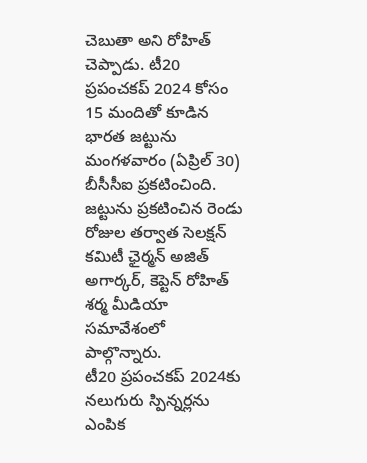చెబుతా అని రోహిత్ చెప్పాడు. టీ20 ప్రపంచకప్ 2024 కోసం 15 మందితో కూడిన భారత జట్టును మంగళవారం (ఏప్రిల్ 30) బీసీసీఐ ప్రకటించింది. జట్టును ప్రకటించిన రెండు రోజుల తర్వాత సెలక్షన్ కమిటీ ఛైర్మన్ అజిత్ అగార్కర్, కెప్టెన్ రోహిత్ శర్మ మీడియా సమావేశంలో పాల్గొన్నారు.
టీ20 ప్రపంచకప్ 2024కు నలుగురు స్పిన్నర్లను ఎంపిక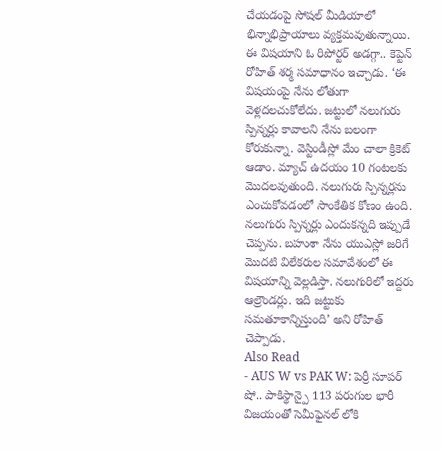చేయడంపై సోషల్ మీడియాలో భిన్నాభిప్రాయాలు వ్యక్తమవుతున్నాయి. ఈ విషయాని ఓ రిపోర్టర్ అడగ్గా.. కెప్టెన్ రోహిత్ శర్మ సమాధానం ఇచ్చాడు. ‘ఈ విషయంపై నేను లోతుగా వెళ్లదలచుకోలేదు. జట్టులో నలుగురు స్పిన్నర్లు కావాలని నేను బలంగా కోరుకున్నా. వెస్టిండీస్లో మేం చాలా క్రికెట్ ఆడాం. మ్యాచ్ ఉదయం 10 గంటలకు మొదలవుతుంది. నలుగురు స్పిన్నర్లను ఎంచుకోవడంలో సాంకేతిక కోణం ఉంది. నలుగురు స్పిన్నర్లు ఎందుకన్నది ఇప్పుడే చెప్పను. బహుశా నేను యుఎస్లో జరిగే మొదటి విలేకరుల సమావేశంలో ఈ విషయాన్ని వెల్లడిస్తా. నలుగురిలో ఇద్దరు ఆల్రౌండర్లు. ఇది జట్టుకు సమతూకాన్నిస్తుంది’ అని రోహిత్ చెప్పాడు.
Also Read
- AUS W vs PAK W: పెర్రీ సూపర్ షో.. పాకిస్థాన్పై 113 పరుగుల భారీ విజయంతో సెమీఫైనల్ లోకి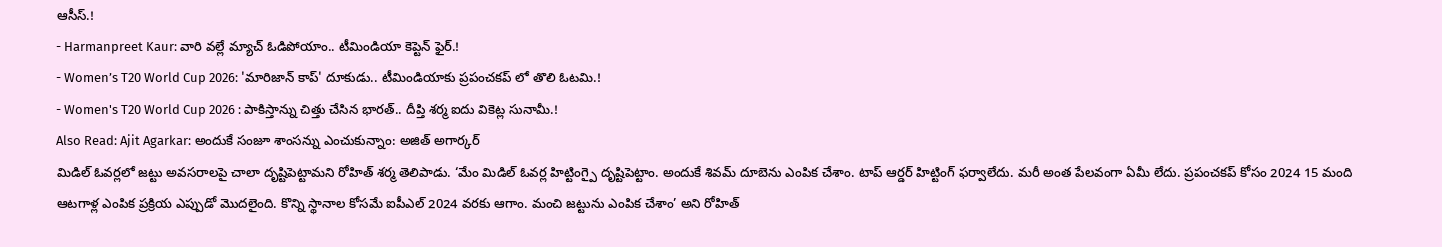ఆసీస్.!
- Harmanpreet Kaur: వారి వల్లే మ్యాచ్ ఓడిపోయాం.. టీమిండియా కెప్టెన్ ఫైర్.!
- Women’s T20 World Cup 2026: 'మారిజాన్ కాప్' దూకుడు.. టీమిండియాకు ప్రపంచకప్ లో తొలి ఓటమి.!
- Women's T20 World Cup 2026 : పాకిస్తాన్ను చిత్తు చేసిన భారత్.. దీప్తి శర్మ ఐదు వికెట్ల సునామీ.!
Also Read: Ajit Agarkar: అందుకే సంజూ శాంసన్ను ఎంచుకున్నాం: అజిత్ అగార్కర్
మిడిల్ ఓవర్లలో జట్టు అవసరాలపై చాలా దృష్టిపెట్టామని రోహిత్ శర్మ తెలిపాడు. ‘మేం మిడిల్ ఓవర్ల హిట్టింగ్పై దృష్టిపెట్టాం. అందుకే శివమ్ దూబెను ఎంపిక చేశాం. టాప్ ఆర్డర్ హిట్టింగ్ ఫర్వాలేదు. మరీ అంత పేలవంగా ఏమీ లేదు. ప్రపంచకప్ కోసం 2024 15 మంది ఆటగాళ్ల ఎంపిక ప్రక్రియ ఎప్పుడో మొదలైంది. కొన్ని స్థానాల కోసమే ఐపీఎల్ 2024 వరకు ఆగాం. మంచి జట్టును ఎంపిక చేశాం’ అని రోహిత్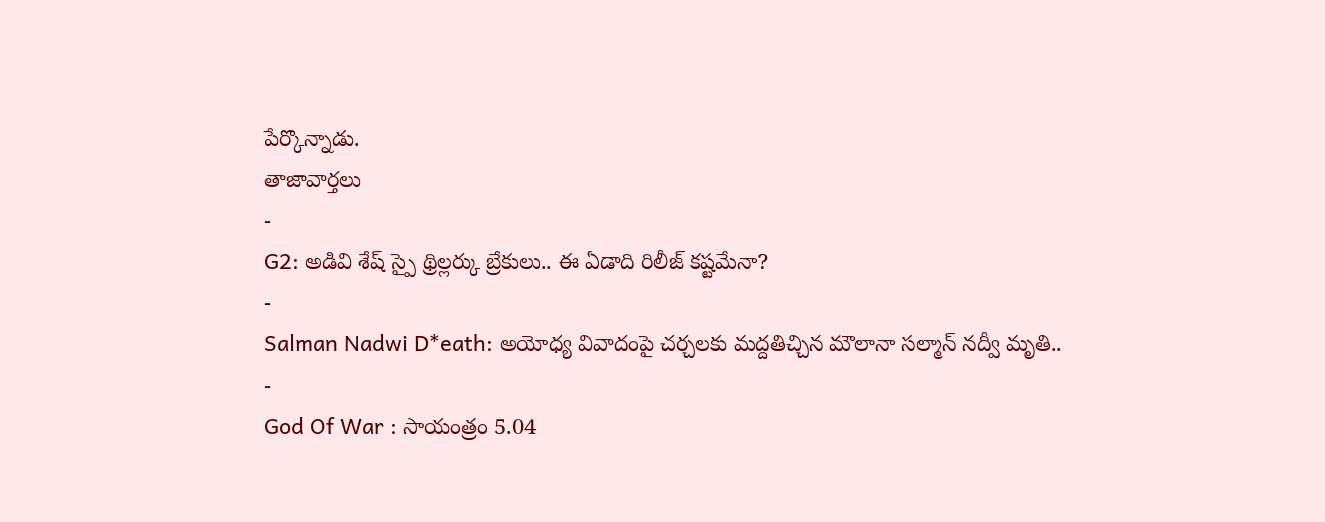పేర్కొన్నాడు.
తాజావార్తలు
-
G2: అడివి శేష్ స్పై థ్రిల్లర్కు బ్రేకులు.. ఈ ఏడాది రిలీజ్ కష్టమేనా?
-
Salman Nadwi D*eath: అయోధ్య వివాదంపై చర్చలకు మద్దతిచ్చిన మౌలానా సల్మాన్ నద్వీ మృతి..
-
God Of War : సాయంత్రం 5.04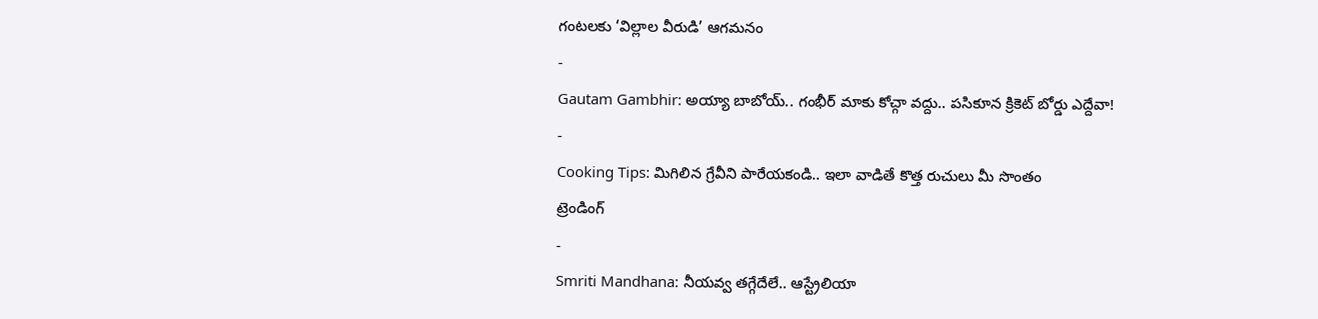గంటలకు ‘విల్లాల వీరుడి’ ఆగమనం
-
Gautam Gambhir: అయ్యా బాబోయ్.. గంభీర్ మాకు కోచ్గా వద్దు.. పసికూన క్రికెట్ బోర్డు ఎద్దేవా!
-
Cooking Tips: మిగిలిన గ్రేవీని పారేయకండి.. ఇలా వాడితే కొత్త రుచులు మీ సొంతం
ట్రెండింగ్
-
Smriti Mandhana: నీయవ్వ తగ్గేదేలే.. ఆస్ట్రేలియా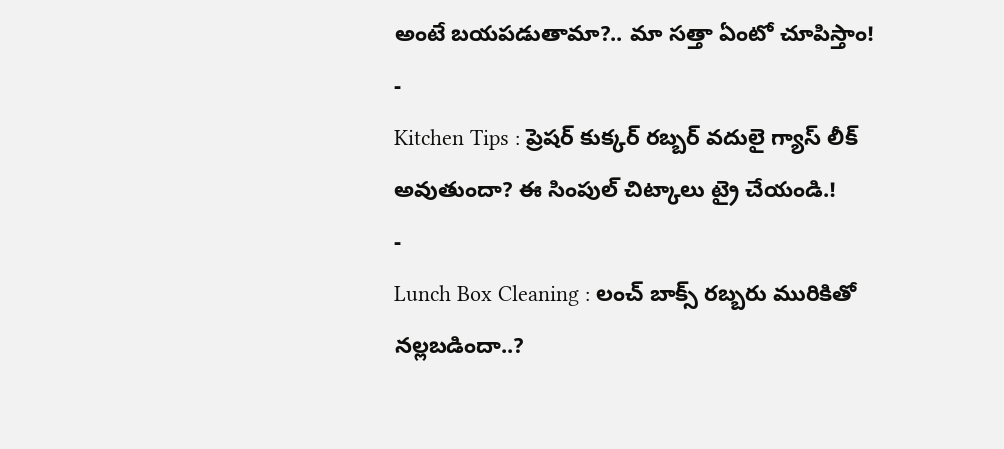అంటే బయపడుతామా?.. మా సత్తా ఏంటో చూపిస్తాం!
-
Kitchen Tips : ప్రెషర్ కుక్కర్ రబ్బర్ వదులై గ్యాస్ లీక్ అవుతుందా? ఈ సింపుల్ చిట్కాలు ట్రై చేయండి.!
-
Lunch Box Cleaning : లంచ్ బాక్స్ రబ్బరు మురికితో నల్లబడిందా..?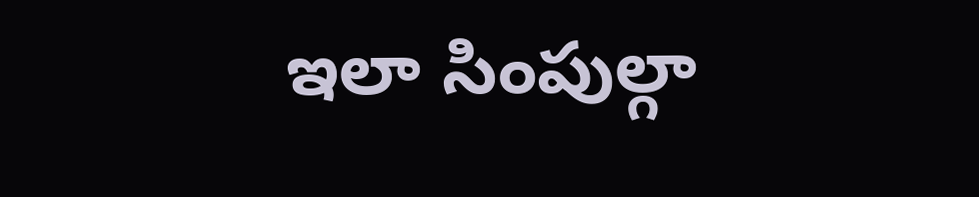ఇలా సింపుల్గా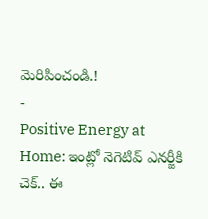మెరిపించండి.!
-
Positive Energy at Home: ఇంట్లో నెగెటివ్ ఎనర్జీకి చెక్.. ఈ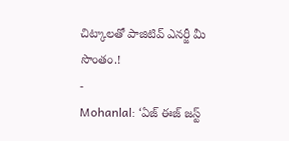చిట్కాలతో పాజిటివ్ ఎనర్జీ మీ సొంతం.!
-
Mohanlal: ‘ఏజ్ ఈజ్ జస్ట్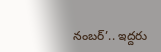నంబర్’.. ఇద్దరు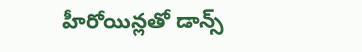హీరోయిన్లతో డాన్స్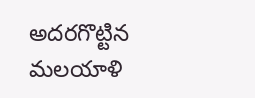అదరగొట్టిన మలయాళి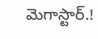మెగాస్టార్.!